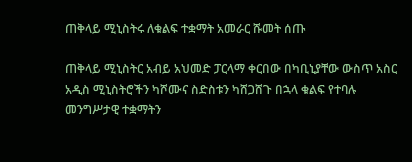ጠቅላይ ሚኒስትሩ ለቁልፍ ተቋማት አመራር ሹመት ሰጡ

ጠቅላይ ሚኒስትር አብይ አህመድ ፓርላማ ቀርበው በካቢኒያቸው ውስጥ አስር አዲስ ሚኒስትሮችን ካሾሙና ስድስቱን ካሸጋሸጉ በኋላ ቁልፍ የተባሉ መንግሥታዊ ተቋማትን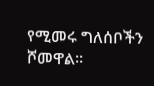የሚመሩ ግለሰቦችን ሾመዋል።